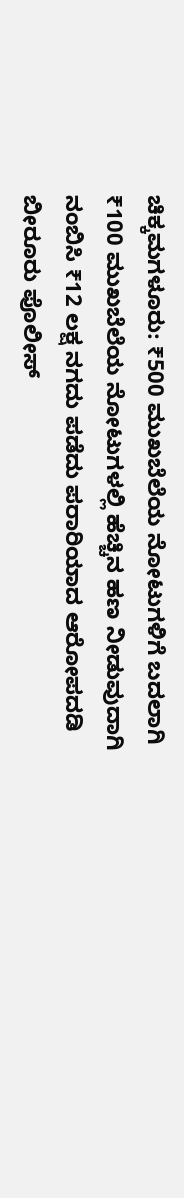ಚಿಕ್ಕಮಗಳೂರು: ₹500 ಮುಖಬೆಲೆಯ ನೋಟುಗಳಿಗೆ ಬದಲಾಗಿ ₹100 ಮುಖಬೆಲೆಯ ನೋಟುಗಳಲ್ಲಿ ಹೆಚ್ಚಿನ ಹಣ ನೀಡುವುದಾಗಿ ನಂಬಿಸಿ ₹12 ಲಕ್ಷ ನಗದು ಪಡೆದು ಪರಾರಿಯಾದ ಆರೋಪದಡಿ ಬೀರೂರು ಪೊಲೀಸ್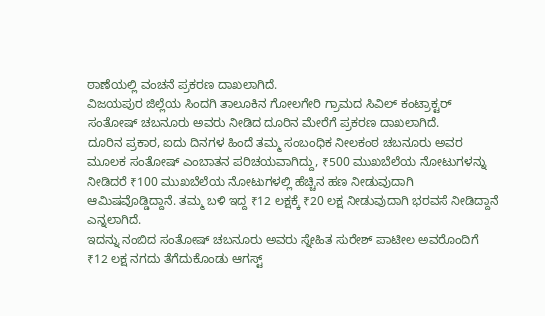ಠಾಣೆಯಲ್ಲಿ ವಂಚನೆ ಪ್ರಕರಣ ದಾಖಲಾಗಿದೆ.
ವಿಜಯಪುರ ಜಿಲ್ಲೆಯ ಸಿಂದಗಿ ತಾಲೂಕಿನ ಗೋಲಗೇರಿ ಗ್ರಾಮದ ಸಿವಿಲ್ ಕಂಟ್ರಾಕ್ಟರ್ ಸಂತೋಷ್ ಚಬನೂರು ಅವರು ನೀಡಿದ ದೂರಿನ ಮೇರೆಗೆ ಪ್ರಕರಣ ದಾಖಲಾಗಿದೆ.
ದೂರಿನ ಪ್ರಕಾರ, ಐದು ದಿನಗಳ ಹಿಂದೆ ತಮ್ಮ ಸಂಬಂಧಿಕ ನೀಲಕಂಠ ಚಬನೂರು ಅವರ ಮೂಲಕ ಸಂತೋಷ್ ಎಂಬಾತನ ಪರಿಚಯವಾಗಿದ್ದು, ₹500 ಮುಖಬೆಲೆಯ ನೋಟುಗಳನ್ನು ನೀಡಿದರೆ ₹100 ಮುಖಬೆಲೆಯ ನೋಟುಗಳಲ್ಲಿ ಹೆಚ್ಚಿನ ಹಣ ನೀಡುವುದಾಗಿ ಆಮಿಷವೊಡ್ಡಿದ್ದಾನೆ. ತಮ್ಮ ಬಳಿ ಇದ್ದ ₹12 ಲಕ್ಷಕ್ಕೆ ₹20 ಲಕ್ಷ ನೀಡುವುದಾಗಿ ಭರವಸೆ ನೀಡಿದ್ದಾನೆ ಎನ್ನಲಾಗಿದೆ.
ಇದನ್ನು ನಂಬಿದ ಸಂತೋಷ್ ಚಬನೂರು ಅವರು ಸ್ನೇಹಿತ ಸುರೇಶ್ ಪಾಟೀಲ ಅವರೊಂದಿಗೆ ₹12 ಲಕ್ಷ ನಗದು ತೆಗೆದುಕೊಂಡು ಆಗಸ್ಟ್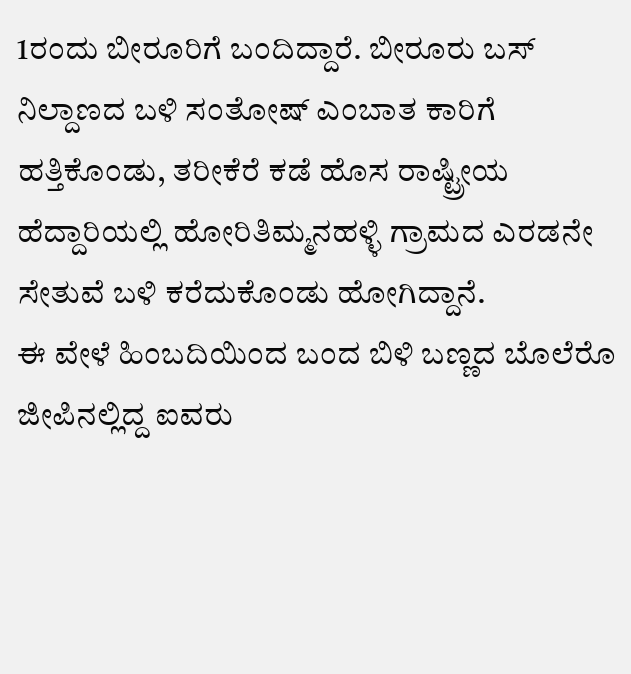1ರಂದು ಬೀರೂರಿಗೆ ಬಂದಿದ್ದಾರೆ. ಬೀರೂರು ಬಸ್ ನಿಲ್ದಾಣದ ಬಳಿ ಸಂತೋಷ್ ಎಂಬಾತ ಕಾರಿಗೆ ಹತ್ತಿಕೊಂಡು, ತರೀಕೆರೆ ಕಡೆ ಹೊಸ ರಾಷ್ಟ್ರೀಯ ಹೆದ್ದಾರಿಯಲ್ಲಿ ಹೋರಿತಿಮ್ಮನಹಳ್ಳಿ ಗ್ರಾಮದ ಎರಡನೇ ಸೇತುವೆ ಬಳಿ ಕರೆದುಕೊಂಡು ಹೋಗಿದ್ದಾನೆ.
ಈ ವೇಳೆ ಹಿಂಬದಿಯಿಂದ ಬಂದ ಬಿಳಿ ಬಣ್ಣದ ಬೊಲೆರೊ ಜೀಪಿನಲ್ಲಿದ್ದ ಐವರು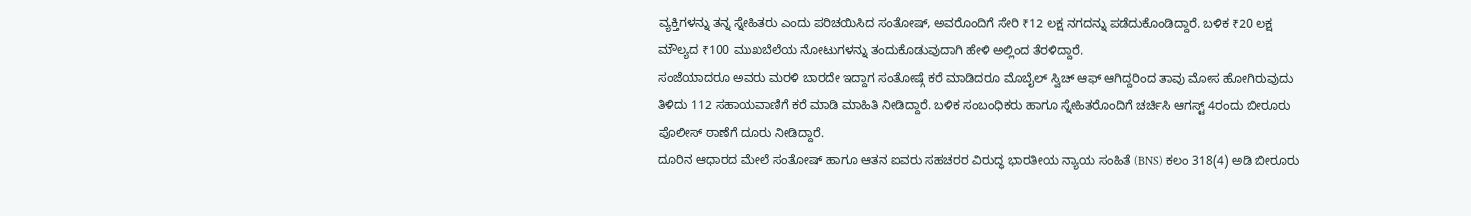ವ್ಯಕ್ತಿಗಳನ್ನು ತನ್ನ ಸ್ನೇಹಿತರು ಎಂದು ಪರಿಚಯಿಸಿದ ಸಂತೋಷ್, ಅವರೊಂದಿಗೆ ಸೇರಿ ₹12 ಲಕ್ಷ ನಗದನ್ನು ಪಡೆದುಕೊಂಡಿದ್ದಾರೆ. ಬಳಿಕ ₹20 ಲಕ್ಷ ಮೌಲ್ಯದ ₹100 ಮುಖಬೆಲೆಯ ನೋಟುಗಳನ್ನು ತಂದುಕೊಡುವುದಾಗಿ ಹೇಳಿ ಅಲ್ಲಿಂದ ತೆರಳಿದ್ದಾರೆ.
ಸಂಜೆಯಾದರೂ ಅವರು ಮರಳಿ ಬಾರದೇ ಇದ್ದಾಗ ಸಂತೋಷ್ಗೆ ಕರೆ ಮಾಡಿದರೂ ಮೊಬೈಲ್ ಸ್ವಿಚ್ ಆಫ್ ಆಗಿದ್ದರಿಂದ ತಾವು ಮೋಸ ಹೋಗಿರುವುದು ತಿಳಿದು 112 ಸಹಾಯವಾಣಿಗೆ ಕರೆ ಮಾಡಿ ಮಾಹಿತಿ ನೀಡಿದ್ದಾರೆ. ಬಳಿಕ ಸಂಬಂಧಿಕರು ಹಾಗೂ ಸ್ನೇಹಿತರೊಂದಿಗೆ ಚರ್ಚಿಸಿ ಆಗಸ್ಟ್ 4ರಂದು ಬೀರೂರು ಪೊಲೀಸ್ ಠಾಣೆಗೆ ದೂರು ನೀಡಿದ್ದಾರೆ.
ದೂರಿನ ಆಧಾರದ ಮೇಲೆ ಸಂತೋಷ್ ಹಾಗೂ ಆತನ ಐವರು ಸಹಚರರ ವಿರುದ್ಧ ಭಾರತೀಯ ನ್ಯಾಯ ಸಂಹಿತೆ (BNS) ಕಲಂ 318(4) ಅಡಿ ಬೀರೂರು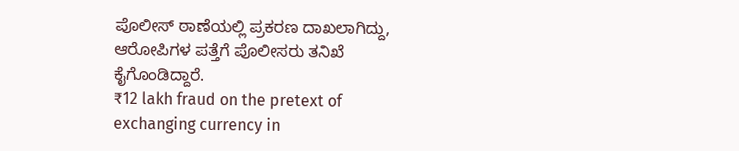ಪೊಲೀಸ್ ಠಾಣೆಯಲ್ಲಿ ಪ್ರಕರಣ ದಾಖಲಾಗಿದ್ದು, ಆರೋಪಿಗಳ ಪತ್ತೆಗೆ ಪೊಲೀಸರು ತನಿಖೆ ಕೈಗೊಂಡಿದ್ದಾರೆ.
₹12 lakh fraud on the pretext of exchanging currency in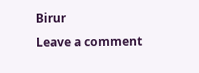Birur
Leave a comment